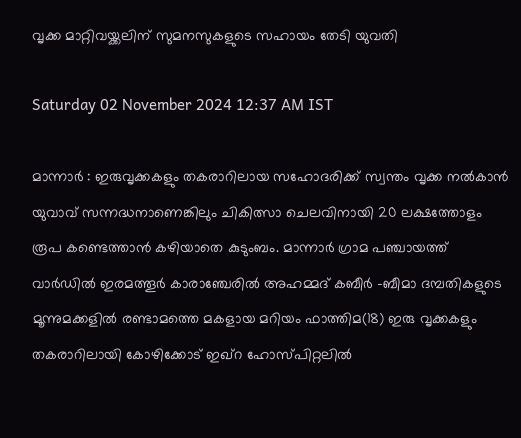വൃക്ക മാറ്റിവയ്ക്കലിന് സുമനസുകളുടെ സഹായം തേടി യുവതി

Saturday 02 November 2024 12:37 AM IST

മാന്നാർ : ഇരുവൃക്കകളും തകരാറിലായ സഹോദരിക്ക് സ്വന്തം വൃക്ക നൽകാൻ യുവാവ് സന്നദ്ധനാണെങ്കിലും ചികിത്സാ ചെലവിനായി 20 ലക്ഷത്തോളം രൂപ കണ്ടെത്താൻ കഴിയാതെ കുടുംബം. മാന്നാർ ഗ്രാമ പഞ്ചായത്ത് വാർഡിൽ ഇരമത്തൂർ കാരാഞ്ചേരിൽ അഹമ്മദ് കബീർ -ബീമാ ദമ്പതികളുടെ മൂന്നുമക്കളിൽ രണ്ടാമത്തെ മകളായ മറിയം ഫാത്തിമ(18) ഇരു വൃക്കകളും തകരാറിലായി കോഴിക്കോട് ഇഖ്‌റ ഹോസ്പിറ്റലിൽ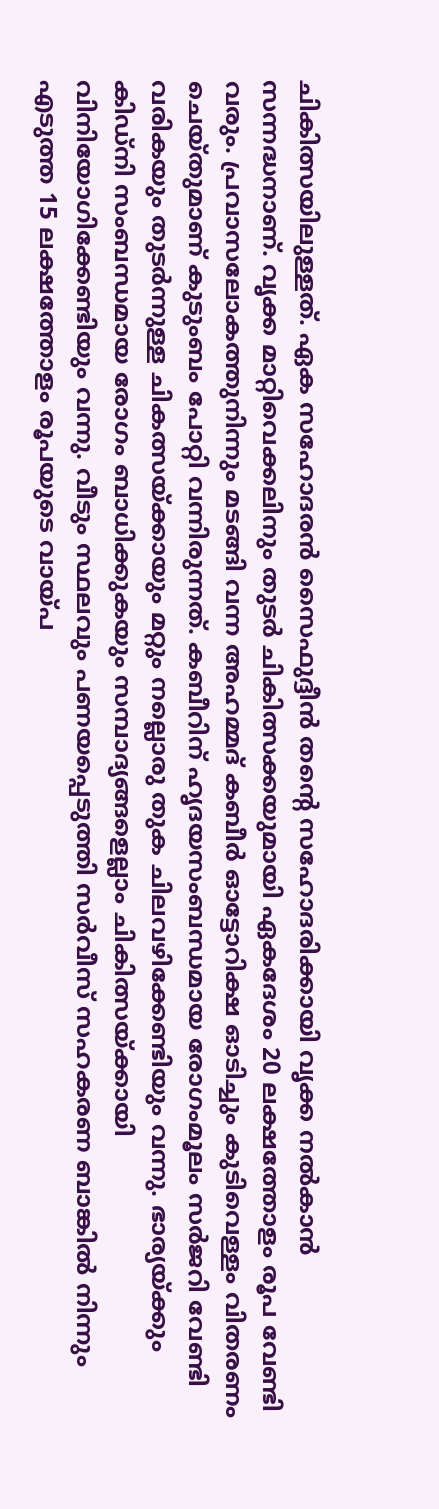ചികിത്സയിലുള്ളത്. ഏക സഹോദരൻ സൈഫുദ്ദീൻ തന്റെ സഹോദരിക്കായി വൃക്ക നൽകാൻ സന്നദ്ധനാണ്. വൃക്ക മാറ്റിവെക്കലിനും തുടർ ചികിത്സക്കയുമായി ഏകദേശം 20 ലക്ഷത്തോളം രൂപ വേണ്ടി വരും. പ്രവാസലോകത്തുനിന്നും മടങ്ങി വന്ന അഹമ്മദ് കബീർ ഓട്ടോറിക്ഷ ഓടിച്ചും കുടിവെള്ളം വിതരണം ചെയ്തുമാണ് കുടുംബം പോറ്റി വന്നിരുന്നത്. കബീറിന് ഹൃദയസംബന്ധമായ രോഗംമൂലം സർജറി വേണ്ടി വരികയും തുടർന്നുള്ള ചികത്സയ്ക്കായും മറ്റും നല്ലൊരു തുക ചിലവഴിക്കേണ്ടിയും വന്നു. ഭാര്യയ്ക്കും കിഡ്നി സംബന്ധമായ രോഗം ബാധിക്കുകയും സമ്പാദ്യങ്ങളെല്ലാം ചികിത്സയ്ക്കായി വിനിയോഗിക്കേണ്ടിയും വന്നു. വീടും സ്ഥലവും പണയപ്പെടുത്തി സർവീസ് സഹകരണ ബാങ്കിൽ നിന്നും എടുത്ത 15 ലക്ഷത്തോളം രൂപയുടെ വായ്പ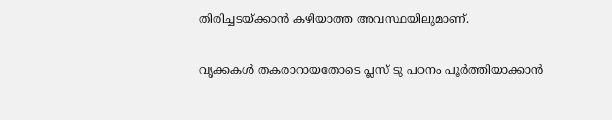തിരിച്ചടയ്ക്കാൻ കഴിയാത്ത അവസ്ഥയിലുമാണ്.

വൃക്കകൾ തകരാറായതോടെ പ്ലസ്‌ ടു പഠനം പൂർത്തിയാക്കാൻ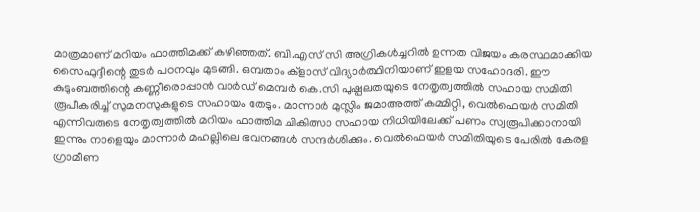മാത്രമാണ് മറിയം ഫാത്തിമക്ക് കഴിഞ്ഞത്. ബി.എസ് സി അഗ്രികൾച്ചറിൽ ഉന്നത വിജയം കരസ്ഥമാക്കിയ സൈഫുദ്ദീന്റെ തുടർ പഠനവും മുടങ്ങി. ഒമ്പതാം ക്‌ളാസ് വിദ്യാർത്ഥിനിയാണ് ഇളയ സഹോദരി. ഈ കുടുംബത്തിന്റെ കണ്ണീരൊപ്പാൻ വാർഡ് മെമ്പർ കെ.സി പുഷ്പലതയുടെ നേതൃത്വത്തിൽ സഹായ സമിതി രൂപീകരിച്ച് സുമനസുകളുടെ സഹായം തേടും. മാന്നാർ മുസ്ലിം ജമാഅത്ത് കമ്മിറ്റി, വെൽഫെയർ സമിതി എന്നിവരുടെ നേതൃത്വത്തിൽ മറിയം ഫാത്തിമ ചികിത്സാ സഹായ നിധിയിലേക്ക് പണം സ്വരൂപിക്കാനായി ഇന്നും നാളെയും മാന്നാർ മഹല്ലിലെ ഭവനങ്ങൾ സന്ദർശിക്കും. വെൽഫെയർ സമിതിയുടെ പേരിൽ കേരള ഗ്രാമീണ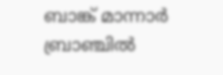ബാങ്ക് മാന്നാർ ബ്രാഞ്ചിൽ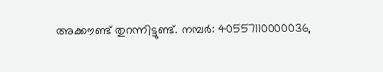അക്കൗണ്ട് തുറന്നിട്ടുണ്ട്. നമ്പർ: 40557110000036,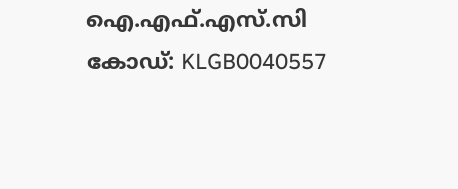ഐ.എഫ്.എസ്.സി കോഡ്: KLGB0040557